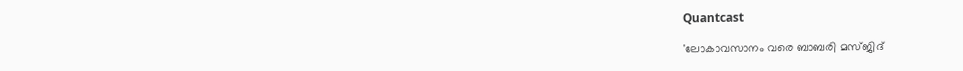Quantcast

'ലോകാവസാനം വരെ ബാബരി മസ്ജിദ്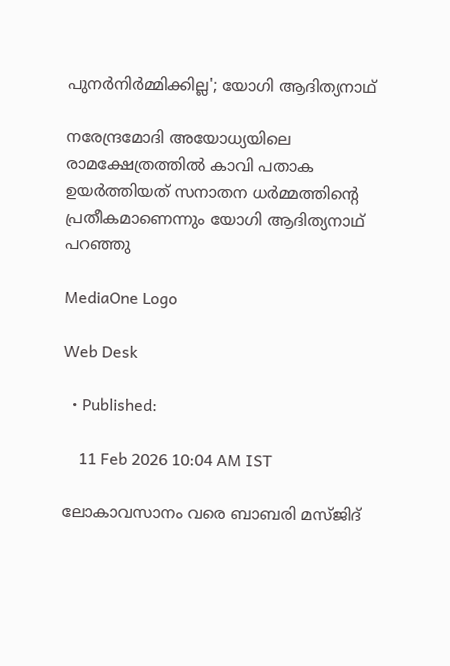പുനര്‍നിര്‍മ്മിക്കില്ല'; യോഗി ആദിത്യനാഥ്

നരേന്ദ്രമോദി അയോധ്യയിലെ രാമക്ഷേത്രത്തിൽ കാവി പതാക ഉയർത്തിയത് സനാതന ധർമ്മത്തിന്റെ പ്രതീകമാണെന്നും യോഗി ആദിത്യനാഥ് പറഞ്ഞു

MediaOne Logo

Web Desk

  • Published:

    11 Feb 2026 10:04 AM IST

ലോകാവസാനം വരെ ബാബരി മസ്ജിദ്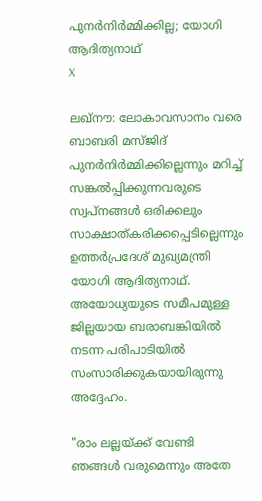പുനര്‍നിര്‍മ്മിക്കില്ല; യോഗി ആദിത്യനാഥ്
X

ലഖ്‌നൗ: ലോകാവസാനം വരെ ബാബരി മസ്ജിദ് പുനര്‍നിര്‍മ്മിക്കില്ലെന്നും മറിച്ച് സങ്കൽപ്പിക്കുന്നവരുടെ സ്വപ്നങ്ങൾ ഒരിക്കലും സാക്ഷാത്കരിക്കപ്പെടില്ലെന്നും ഉത്തർപ്രദേശ് മുഖ്യമന്ത്രി യോഗി ആദിത്യനാഥ്. അയോധ്യയുടെ സമീപമുള്ള ജില്ലയായ ബരാബങ്കിയിൽ നടന്ന പരിപാടിയിൽ സംസാരിക്കുകയായിരുന്നു അദ്ദേഹം.

"രാം ലല്ലയ്ക്ക് വേണ്ടി ഞങ്ങൾ വരുമെന്നും അതേ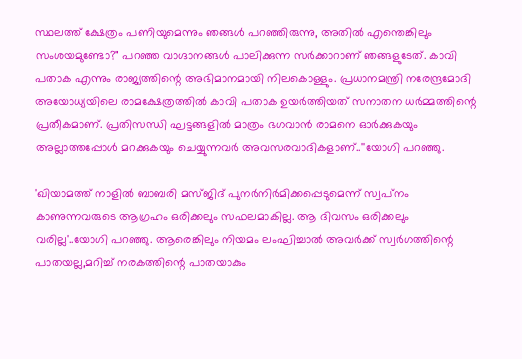സ്ഥലത്ത് ക്ഷേത്രം പണിയുമെന്നും ഞങ്ങൾ പറഞ്ഞിരുന്നു, അതിൽ എന്തെങ്കിലും സംശയമുണ്ടോ?" പറഞ്ഞ വാഗ്ദാനങ്ങൾ പാലിക്കുന്ന സർക്കാറാണ് ഞങ്ങളുടേത്. കാവി പതാക എന്നും രാജ്യത്തിന്റെ അഭിമാനമായി നിലകൊള്ളും. പ്രധാനമന്ത്രി നരേന്ദ്രമോദി അയോധ്യയിലെ രാമക്ഷേത്രത്തിൽ കാവി പതാക ഉയർത്തിയത് സനാതന ധർമ്മത്തിന്റെ പ്രതീകമാണ്. പ്രതിസന്ധി ഘട്ടങ്ങളിൽ മാത്രം ഭഗവാൻ രാമനെ ഓർക്കുകയും അല്ലാത്തപ്പോൾ മറക്കുകയും ചെയ്യുന്നവർ അവസരവാദികളാണ്..''യോഗി പറഞ്ഞു.

'ഖിയാമത്ത് നാളിൽ ബാബരി മസ്ജിദ് പുനർനിർമിക്കപ്പെടുമെന്ന് സ്വപ്‌നം കാണുന്നവരുടെ ആഗ്രഹം ഒരിക്കലും സഫലമാകില്ല. ആ ദിവസം ഒരിക്കലും വരില്ല'..യോഗി പറഞ്ഞു. ആരെങ്കിലും നിയമം ലംഘിച്ചാൽ അവർക്ക് സ്വർഗത്തിന്റെ പാതയല്ല,മറിച്ച് നരകത്തിന്റെ പാതയാകും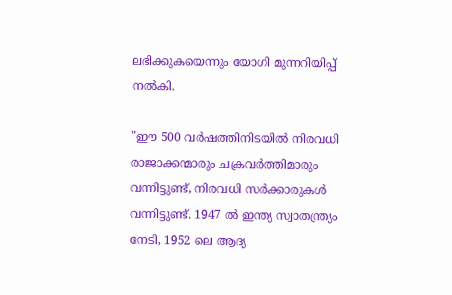ലഭിക്കുകയെന്നും യോഗി മുന്നറിയിപ്പ് നൽകി.

"ഈ 500 വർഷത്തിനിടയിൽ നിരവധി രാജാക്കന്മാരും ചക്രവർത്തിമാരും വന്നിട്ടുണ്ട്, നിരവധി സർക്കാരുകൾ വന്നിട്ടുണ്ട്. 1947 ൽ ഇന്ത്യ സ്വാതന്ത്ര്യം നേടി, 1952 ലെ ആദ്യ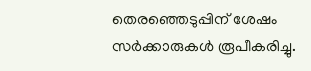തെരഞ്ഞെടുപ്പിന് ശേഷം സർക്കാരുകൾ രൂപീകരിച്ചു.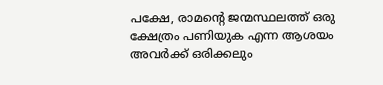പക്ഷേ, രാമന്റെ ജന്മസ്ഥലത്ത് ഒരു ക്ഷേത്രം പണിയുക എന്ന ആശയം അവർക്ക് ഒരിക്കലും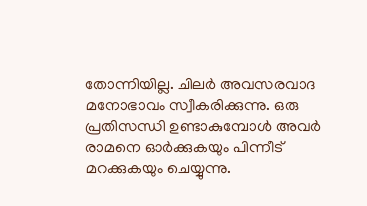തോന്നിയില്ല. ചിലർ അവസരവാദ മനോഭാവം സ്വീകരിക്കുന്നു. ഒരു പ്രതിസന്ധി ഉണ്ടാകുമ്പോൾ അവർ രാമനെ ഓർക്കുകയും പിന്നീട് മറക്കുകയും ചെയ്യുന്നു.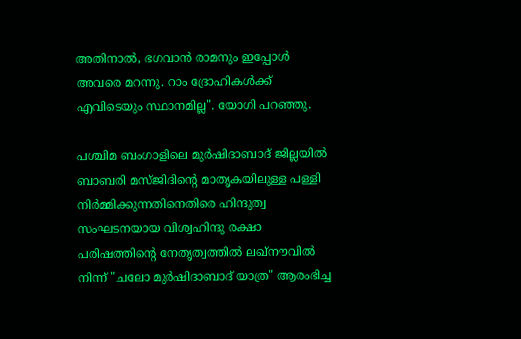അതിനാൽ, ഭഗവാൻ രാമനും ഇപ്പോൾ അവരെ മറന്നു. റാം ദ്രോഹികൾക്ക് എവിടെയും സ്ഥാനമില്ല". യോഗി പറഞ്ഞു.

പശ്ചിമ ബംഗാളിലെ മുർഷിദാബാദ് ജില്ലയിൽ ബാബരി മസ്ജിദിന്റെ മാതൃകയിലുള്ള പള്ളി നിർമ്മിക്കുന്നതിനെതിരെ ഹിന്ദുത്വ സംഘടനയായ വിശ്വഹിന്ദു രക്ഷാ പരിഷത്തിന്‍റെ നേതൃത്വത്തില്‍ ലഖ്‌നൗവിൽ നിന്ന് "ചലോ മുർഷിദാബാദ് യാത്ര" ആരംഭിച്ച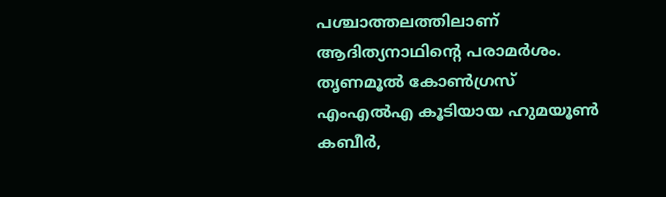പശ്ചാത്തലത്തിലാണ് ആദിത്യനാഥിന്റെ പരാമർശം. തൃണമൂൽ കോൺഗ്രസ് എംഎൽഎ കൂടിയായ ഹുമയൂൺ കബീർ,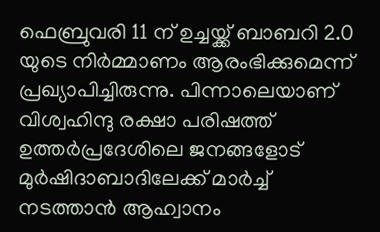ഫെബ്രുവരി 11 ന് ഉച്ചയ്ക്ക് ബാബറി 2.0 യുടെ നിർമ്മാണം ആരംഭിക്കുമെന്ന് പ്രഖ്യാപിച്ചിരുന്നു. പിന്നാലെയാണ് വിശ്വഹിന്ദു രക്ഷാ പരിഷത്ത് ഉത്തർപ്രദേശിലെ ജനങ്ങളോട് മുർഷിദാബാദിലേക്ക് മാർച്ച് നടത്താന്‍ ആഹ്വാനം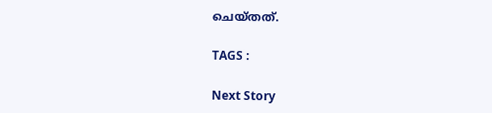ചെയ്തത്.

TAGS :

Next Story